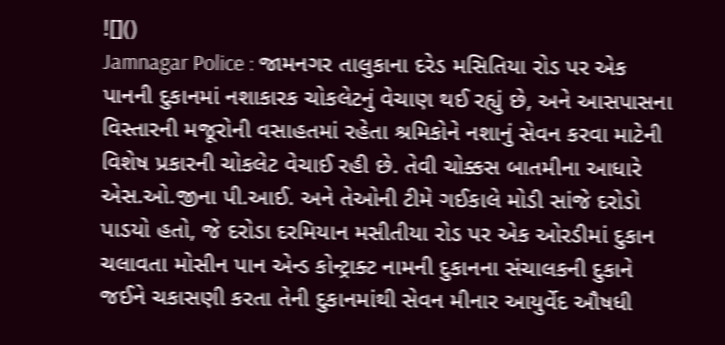![]()
Jamnagar Police : જામનગર તાલુકાના દરેડ મસિતિયા રોડ પર એક પાનની દુકાનમાં નશાકારક ચોકલેટનું વેચાણ થઈ રહ્યું છે, અને આસપાસના વિસ્તારની મજૂરોની વસાહતમાં રહેતા શ્રમિકોને નશાનું સેવન કરવા માટેની વિશેષ પ્રકારની ચોકલેટ વેચાઈ રહી છે. તેવી ચોક્કસ બાતમીના આધારે એસ.ઓ.જીના પી.આઈ. અને તેઓની ટીમે ગઈકાલે મોડી સાંજે દરોડો પાડયો હતો, જે દરોડા દરમિયાન મસીતીયા રોડ પર એક ઓરડીમાં દુકાન ચલાવતા મોસીન પાન એન્ડ કોન્ટ્રાક્ટ નામની દુકાનના સંચાલકની દુકાને જઈને ચકાસણી કરતા તેની દુકાનમાંથી સેવન મીનાર આયુર્વેદ ઔષધી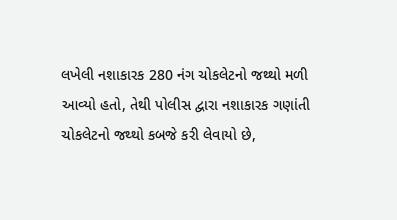લખેલી નશાકારક 280 નંગ ચોકલેટનો જથ્થો મળી આવ્યો હતો, તેથી પોલીસ દ્વારા નશાકારક ગણાંતી ચોકલેટનો જથ્થો કબજે કરી લેવાયો છે,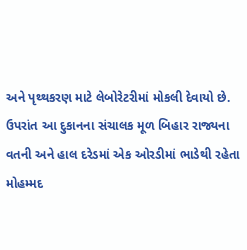અને પૃથ્થકરણ માટે લેબોરેટરીમાં મોકલી દેવાયો છે.
ઉપરાંત આ દુકાનના સંચાલક મૂળ બિહાર રાજ્યના વતની અને હાલ દરેડમાં એક ઓરડીમાં ભાડેથી રહેતા મોહમ્મદ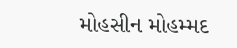મોહસીન મોહમ્મદ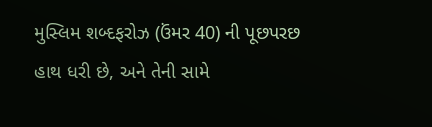મુસ્લિમ શબ્દફરોઝ (ઉંમર 40) ની પૂછપરછ હાથ ધરી છે, અને તેની સામે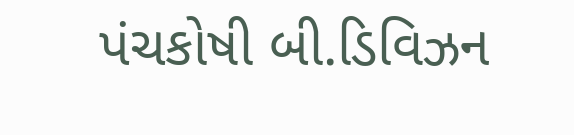પંચકોષી બી.ડિવિઝન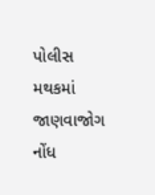પોલીસ મથકમાં જાણવાજોગ નોંધ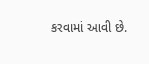કરવામાં આવી છે.